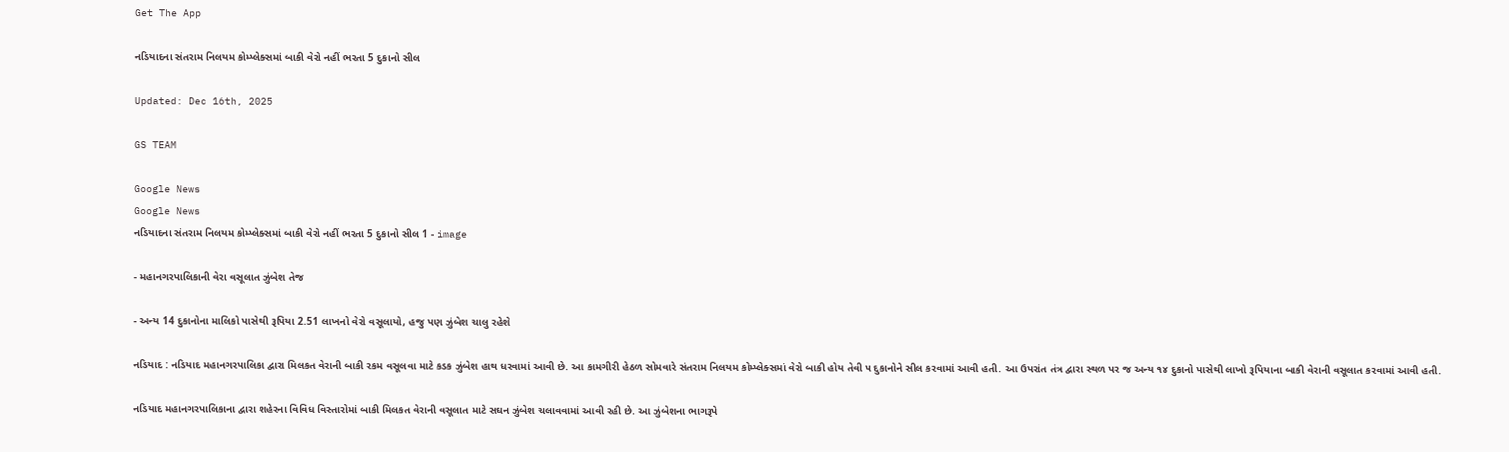Get The App

નડિયાદના સંતરામ નિલયમ કોમ્પ્લેક્સમાં બાકી વેરો નહીં ભરતા 5 દુકાનો સીલ

Updated: Dec 16th, 2025

GS TEAM

Google News
Google News
નડિયાદના સંતરામ નિલયમ કોમ્પ્લેક્સમાં બાકી વેરો નહીં ભરતા 5 દુકાનો સીલ 1 - image

- મહાનગરપાલિકાની વેરા વસૂલાત ઝુંબેશ તેજ

- અન્ય 14 દુકાનોના માલિકો પાસેથી રૂપિયા 2.51 લાખનો વેરો વસૂલાયો, હજુ પણ ઝુંબેશ ચાલુ રહેશે

નડિયાદ : નડિયાદ મહાનગરપાલિકા દ્વારા મિલકત વેરાની બાકી રકમ વસૂલવા માટે કડક ઝુંબેશ હાથ ધરવામાં આવી છે. આ કામગીરી હેઠળ સોમવારે સંતરામ નિલયમ કોમ્પ્લેક્સમાં વેરો બાકી હોય તેવી ૫ દુકાનોને સીલ કરવામાં આવી હતી. આ ઉપરાંત તંત્ર દ્વારા સ્થળ પર જ અન્ય ૧૪ દુકાનો પાસેથી લાખો રૂપિયાના બાકી વેરાની વસૂલાત કરવામાં આવી હતી.

નડિયાદ મહાનગરપાલિકાના દ્વારા શહેરના વિવિધ વિસ્તારોમાં બાકી મિલકત વેરાની વસૂલાત માટે સઘન ઝુંબેશ ચલાવવામાં આવી રહી છે. આ ઝુંબેશના ભાગરૂપે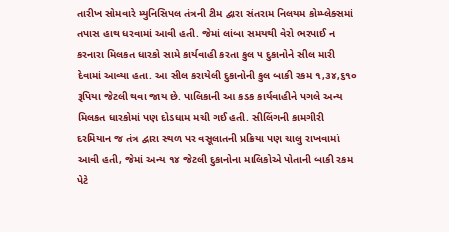તારીખ સોમવારે મ્યુનિસિપલ તંત્રની ટીમ દ્વારા સંતરામ નિલયમ કોમ્પ્લેક્સમાં તપાસ હાથ ધરવામાં આવી હતી. જેમાં લાંબા સમયથી વેરો ભરપાઈ ન કરનારા મિલકત ધારકો સામે કાર્યવાહી કરતા કુલ ૫ દુકાનોને સીલ મારી દેવામાં આવ્યા હતા. આ સીલ કરાયેલી દુકાનોની કુલ બાકી રકમ ૧,૩૪,૬૧૦ રૂપિયા જેટલી થવા જાય છે. પાલિકાની આ કડક કાર્યવાહીને પગલે અન્ય મિલકત ધારકોમાં પણ દોડધામ મચી ગઈ હતી. સીલિંગની કામગીરી દરમિયાન જ તંત્ર દ્વારા સ્થળ પર વસૂલાતની પ્રક્રિયા પણ ચાલુ રાખવામાં આવી હતી, જેમાં અન્ય ૧૪ જેટલી દુકાનોના માલિકોએ પોતાની બાકી રકમ પેટે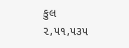કુલ ૨,૫૧,૫૩૫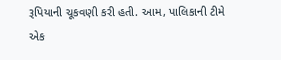રૂપિયાની ચૂકવણી કરી હતી. આમ, પાલિકાની ટીમે એક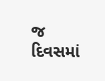જ દિવસમાં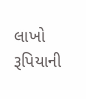લાખો રૂપિયાની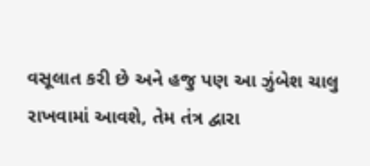વસૂલાત કરી છે અને હજુ પણ આ ઝુંબેશ ચાલુ રાખવામાં આવશે, તેમ તંત્ર દ્વારા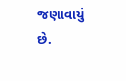જણાવાયું છે.